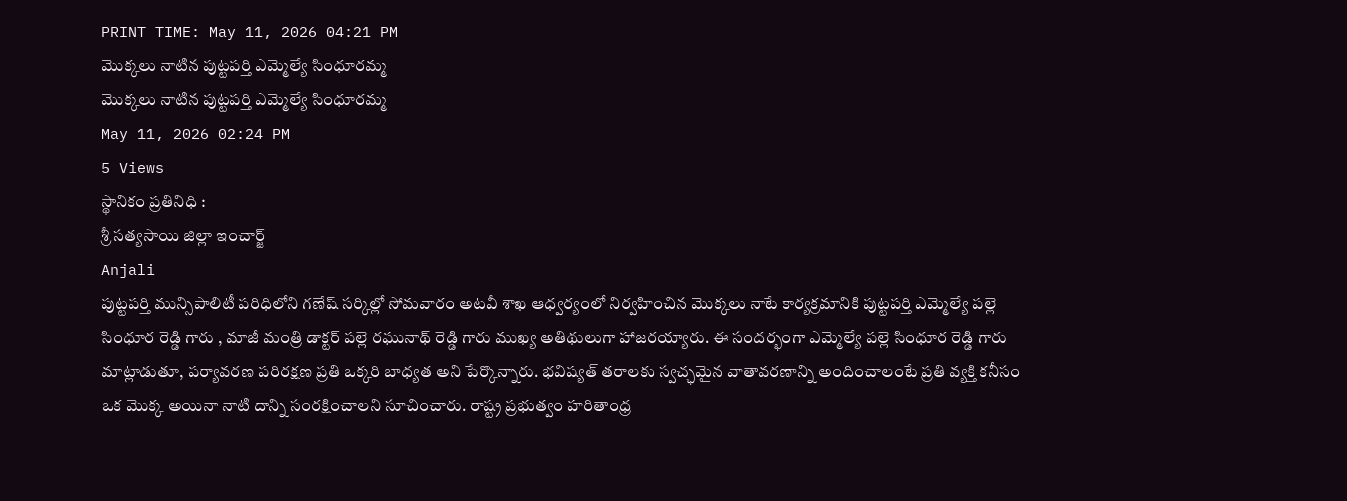PRINT TIME: May 11, 2026 04:21 PM
మొక్కలు నాటిన పుట్టపర్తి ఎమ్మెల్యే సింధూరమ్మ
మొక్కలు నాటిన పుట్టపర్తి ఎమ్మెల్యే సింధూరమ్మ
May 11, 2026 02:24 PM
5 Views
స్థానికం ప్రతినిధి :
శ్రీ సత్యసాయి జిల్లా ఇంచార్జ్
Anjali
పుట్టపర్తి మున్సిపాలిటీ పరిధిలోని గణేష్ సర్కిల్లో సోమవారం అటవీ శాఖ ఆధ్వర్యంలో నిర్వహించిన మొక్కలు నాటే కార్యక్రమానికి పుట్టపర్తి ఎమ్మెల్యే పల్లె సింధూర రెడ్డి గారు , మాజీ మంత్రి డాక్టర్ పల్లె రఘునాథ్ రెడ్డి గారు ముఖ్య అతిథులుగా హాజరయ్యారు. ఈ సందర్భంగా ఎమ్మెల్యే పల్లె సింధూర రెడ్డి గారు మాట్లాడుతూ, పర్యావరణ పరిరక్షణ ప్రతి ఒక్కరి బాధ్యత అని పేర్కొన్నారు. భవిష్యత్ తరాలకు స్వచ్ఛమైన వాతావరణాన్ని అందించాలంటే ప్రతి వ్యక్తి కనీసం ఒక మొక్క అయినా నాటి దాన్ని సంరక్షించాలని సూచించారు. రాష్ట్ర ప్రభుత్వం హరితాంధ్ర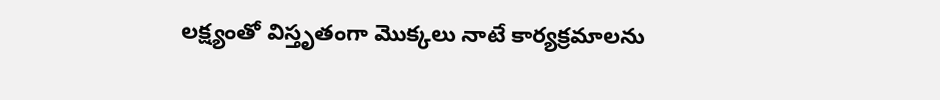లక్ష్యంతో విస్తృతంగా మొక్కలు నాటే కార్యక్రమాలను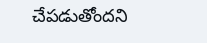చేపడుతోందని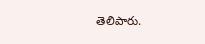తెలిపారు.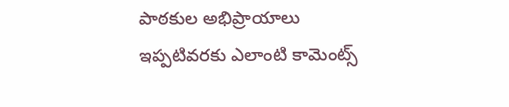పాఠకుల అభిప్రాయాలు
ఇప్పటివరకు ఎలాంటి కామెంట్స్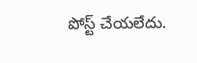పోస్ట్ చేయలేదు.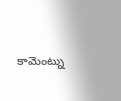కామెంట్ను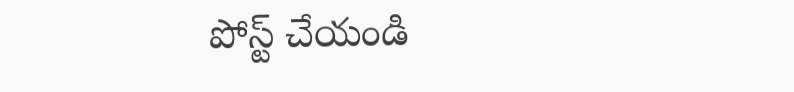పోస్ట్ చేయండి